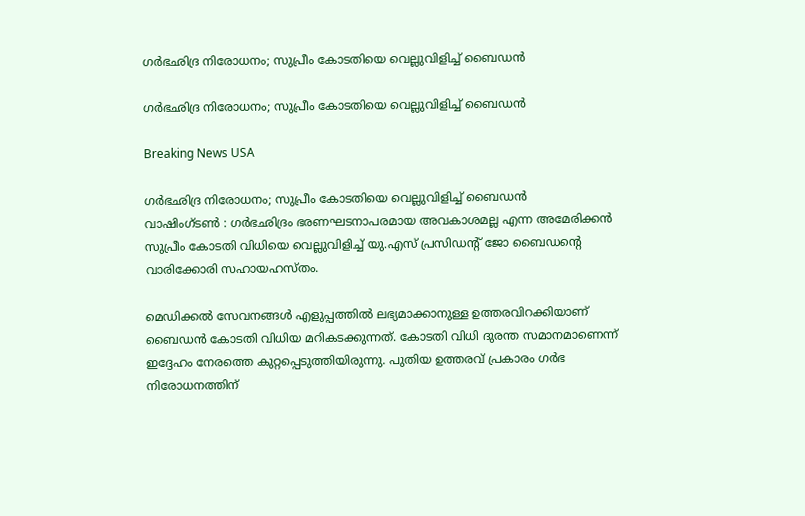ഗര്‍ഭഛിദ്ര നിരോധനം; സുപ്രീം കോടതിയെ വെല്ലുവിളിച്ച് ബൈഡന്‍

ഗര്‍ഭഛിദ്ര നിരോധനം; സുപ്രീം കോടതിയെ വെല്ലുവിളിച്ച് ബൈഡന്‍

Breaking News USA

ഗര്‍ഭഛിദ്ര നിരോധനം; സുപ്രീം കോടതിയെ വെല്ലുവിളിച്ച് ബൈഡന്‍
വാഷിംഗ്ടണ്‍ ‍: ഗര്‍ഭഛിദ്രം ഭരണഘടനാപരമായ അവകാശമല്ല എന്ന അമേരിക്കന്‍ സുപ്രീം കോടതി വിധിയെ വെല്ലുവിളിച്ച് യു.എസ് പ്രസിഡന്റ് ജോ ബൈഡന്റെ വാരിക്കോരി സഹായഹസ്തം.

മെഡിക്കല്‍ സേവനങ്ങള്‍ എളുപ്പത്തില്‍ ലഭ്യമാക്കാനുള്ള ഉത്തരവിറക്കിയാണ് ബൈഡന്‍ കോടതി വിധിയ മറികടക്കുന്നത്. കോടതി വിധി ദുരന്ത സമാനമാണെന്ന് ഇദ്ദേഹം നേരത്തെ കുറ്റപ്പെടുത്തിയിരുന്നു. പുതിയ ഉത്തരവ് പ്രകാരം ഗര്‍ഭ നിരോധനത്തിന്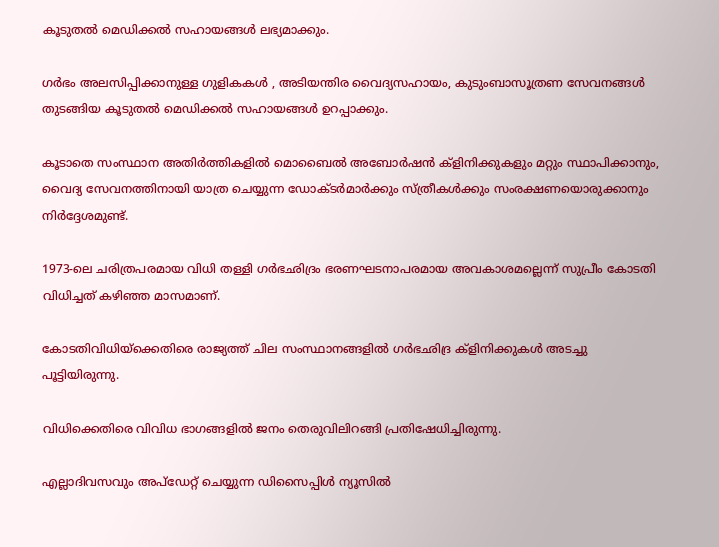കൂടുതല്‍ മെഡിക്കല്‍ സഹായങ്ങള്‍ ലഭ്യമാക്കും.

ഗര്‍ഭം അലസിപ്പിക്കാനുള്ള ഗുളികകള്‍ ‍, അടിയന്തിര വൈദ്യസഹായം, കുടുംബാസൂത്രണ സേവനങ്ങള്‍ തുടങ്ങിയ കൂടുതല്‍ മെഡിക്കല്‍ സഹായങ്ങള്‍ ഉറപ്പാക്കും.

കൂടാതെ സംസ്ഥാന അതിര്‍ത്തികളില്‍ മൊബൈല്‍ അബോര്‍ഷന്‍ ക്ളിനിക്കുകളും മറ്റും സ്ഥാപിക്കാനും, വൈദ്യ സേവനത്തിനായി യാത്ര ചെയ്യുന്ന ഡോക്ടര്‍മാര്‍ക്കും സ്ത്രീകള്‍ക്കും സംരക്ഷണയൊരുക്കാനും നിര്‍ദ്ദേശമുണ്ട്.

1973-ലെ ചരിത്രപരമായ വിധി തള്ളി ഗര്‍ഭഛിദ്രം ഭരണഘടനാപരമായ അവകാശമല്ലെന്ന് സുപ്രീം കോടതി വിധിച്ചത് കഴിഞ്ഞ മാസമാണ്.

കോടതിവിധിയ്ക്കെതിരെ രാജ്യത്ത് ചില സംസ്ഥാനങ്ങളില്‍ ഗര്‍ഭഛിദ്ര ക്ളിനിക്കുകള്‍ അടച്ചു പൂട്ടിയിരുന്നു.

വിധിക്കെതിരെ വിവിധ ഭാഗങ്ങളില്‍ ജനം തെരുവിലിറങ്ങി പ്രതിഷേധിച്ചിരുന്നു.

എല്ലാദിവസവും അപ്ഡേറ്റ് ചെയ്യുന്ന ഡിസൈപ്പിൾ ന്യൂസിൽ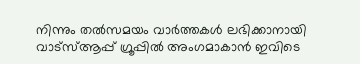നിന്നും തൽസമയം വാർത്തകൾ ലഭിക്കാനായി വാട്സ്ആപ്പ് ഗ്രൂപ്പിൽ അംഗമാകാൻ ഇവിടെ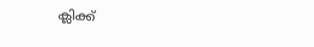ക്ലിക്ക്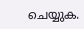ചെയ്യുക.